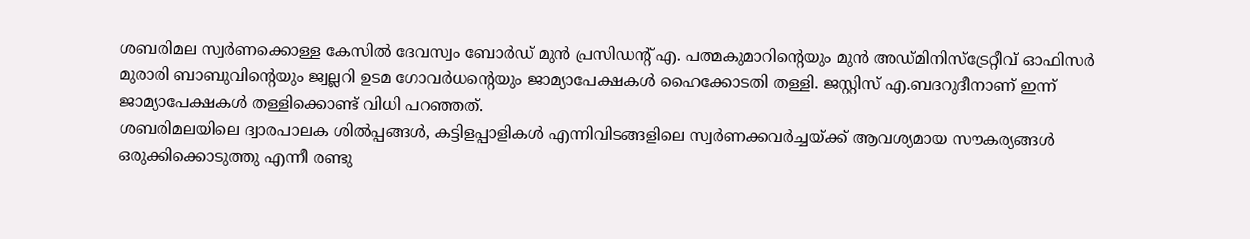ശബരിമല സ്വർണക്കൊള്ള കേസിൽ ദേവസ്വം ബോർഡ് മുൻ പ്രസിഡന്റ് എ. പത്മകുമാറിന്റെയും മുൻ അഡ്മിനിസ്ട്രേറ്റീവ് ഓഫിസർ മുരാരി ബാബുവിന്റെയും ജ്വല്ലറി ഉടമ ഗോവർധന്റെയും ജാമ്യാപേക്ഷകൾ ഹൈക്കോടതി തള്ളി. ജസ്റ്റിസ് എ.ബദറുദീനാണ് ഇന്ന് ജാമ്യാപേക്ഷകൾ തള്ളിക്കൊണ്ട് വിധി പറഞ്ഞത്.
ശബരിമലയിലെ ദ്വാരപാലക ശിൽപ്പങ്ങൾ, കട്ടിളപ്പാളികൾ എന്നിവിടങ്ങളിലെ സ്വർണക്കവർച്ചയ്ക്ക് ആവശ്യമായ സൗകര്യങ്ങൾ ഒരുക്കിക്കൊടുത്തു എന്നീ രണ്ടു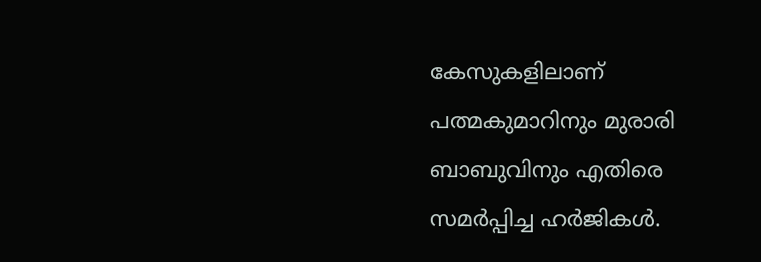കേസുകളിലാണ് പത്മകുമാറിനും മുരാരി ബാബുവിനും എതിരെ സമർപ്പിച്ച ഹർജികൾ.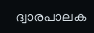ദ്വാരപാലക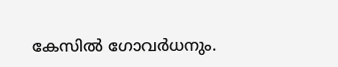കേസിൽ ഗോവർധനും.